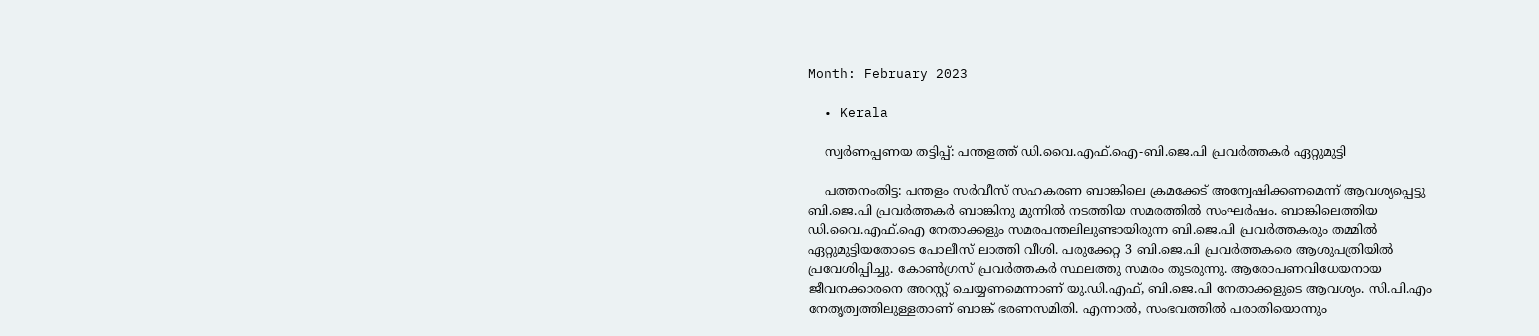Month: February 2023

  • Kerala

    സ്വര്‍ണപ്പണയ തട്ടിപ്പ്: പന്തളത്ത് ഡി.വൈ.എഫ്.ഐ-ബി.ജെ.പി പ്രവര്‍ത്തകര്‍ ഏറ്റുമുട്ടി

    പത്തനംതിട്ട: പന്തളം സര്‍വീസ് സഹകരണ ബാങ്കിലെ ക്രമക്കേട് അന്വേഷിക്കണമെന്ന് ആവശ്യപ്പെട്ടു ബി.ജെ.പി പ്രവര്‍ത്തകര്‍ ബാങ്കിനു മുന്നില്‍ നടത്തിയ സമരത്തില്‍ സംഘര്‍ഷം. ബാങ്കിലെത്തിയ ഡി.വൈ.എഫ്.ഐ നേതാക്കളും സമരപന്തലിലുണ്ടായിരുന്ന ബി.ജെ.പി പ്രവര്‍ത്തകരും തമ്മില്‍ ഏറ്റുമുട്ടിയതോടെ പോലീസ് ലാത്തി വീശി. പരുക്കേറ്റ 3 ബി.ജെ.പി പ്രവര്‍ത്തകരെ ആശുപത്രിയില്‍ പ്രവേശിപ്പിച്ചു. കോണ്‍ഗ്രസ് പ്രവര്‍ത്തകര്‍ സ്ഥലത്തു സമരം തുടരുന്നു. ആരോപണവിധേയനായ ജീവനക്കാരനെ അറസ്റ്റ് ചെയ്യണമെന്നാണ് യു.ഡി.എഫ്, ബി.ജെ.പി നേതാക്കളുടെ ആവശ്യം. സി.പി.എം നേതൃത്വത്തിലുള്ളതാണ് ബാങ്ക് ഭരണസമിതി. എന്നാല്‍, സംഭവത്തില്‍ പരാതിയൊന്നും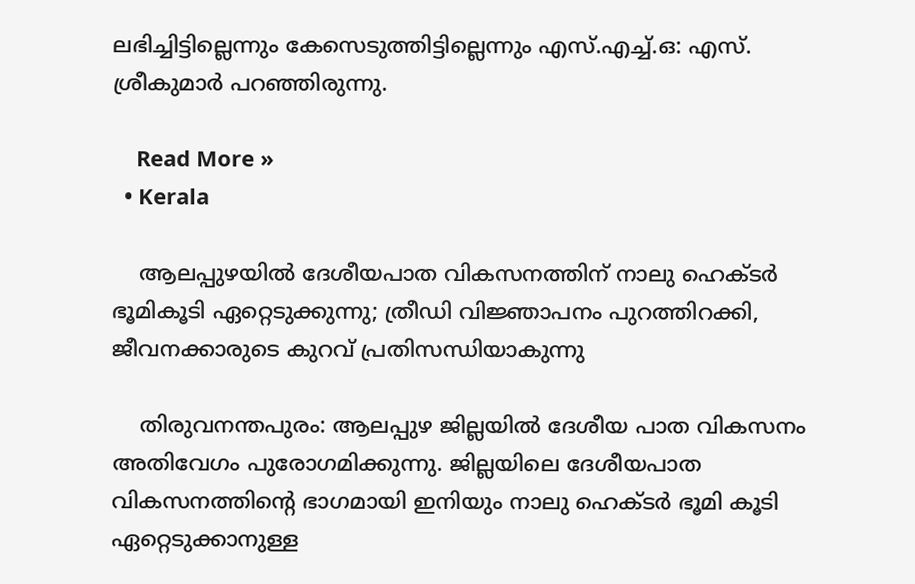ലഭിച്ചിട്ടില്ലെന്നും കേസെടുത്തിട്ടില്ലെന്നും എസ്.എച്ച്.ഒ: എസ്. ശ്രീകുമാര്‍ പറഞ്ഞിരുന്നു.

    Read More »
  • Kerala

    ആലപ്പുഴയില്‍ ദേശീയപാത വികസനത്തിന് നാലു ഹെക്ടര്‍ ഭൂമികൂടി ഏറ്റെടുക്കുന്നു; ത്രീഡി വിജ്ഞാപനം പുറത്തിറക്കി, ജീവനക്കാരുടെ കുറവ് പ്രതിസന്ധിയാകുന്നു

    തിരുവനന്തപുരം: ആലപ്പുഴ ജില്ലയിൽ ദേശീയ പാത വികസനം അതിവേഗം പുരോഗമിക്കുന്നു. ജില്ലയിലെ ദേശീയപാത വികസനത്തിന്റെ ഭാഗമായി ഇനിയും നാലു ഹെക്ടര്‍ ഭൂമി കൂടി ഏറ്റെടുക്കാനുള്ള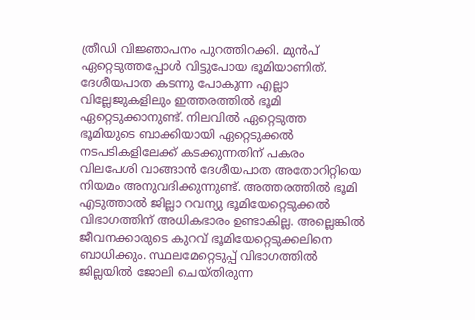ത്രീഡി വിജ്ഞാപനം പുറത്തിറക്കി. മുന്‍പ് ഏറ്റെടുത്തപ്പോള്‍ വിട്ടുപോയ ഭൂമിയാണിത്. ദേശീയപാത കടന്നു പോകുന്ന എല്ലാ വില്ലേജുകളിലും ഇത്തരത്തില്‍ ഭൂമി ഏറ്റെടുക്കാനുണ്ട്. നിലവില്‍ ഏറ്റെടുത്ത ഭൂമിയുടെ ബാക്കിയായി ഏറ്റെടുക്കല്‍ നടപടികളിലേക്ക് കടക്കുന്നതിന് പകരം വിലപേശി വാങ്ങാന്‍ ദേശീയപാത അതോറിറ്റിയെ നിയമം അനുവദിക്കുന്നുണ്ട്. അത്തരത്തില്‍ ഭൂമി എടുത്താല്‍ ജില്ലാ റവന്യു ഭൂമിയേറ്റെടുക്കല്‍ വിഭാഗത്തിന് അധികഭാരം ഉണ്ടാകില്ല. അല്ലെങ്കില്‍ ജീവനക്കാരുടെ കുറവ് ഭൂമിയേറ്റെടുക്കലിനെ ബാധിക്കും. സ്ഥലമേറ്റെടുപ്പ് വിഭാഗത്തില്‍ ജില്ലയില്‍ ജോലി ചെയ്തിരുന്ന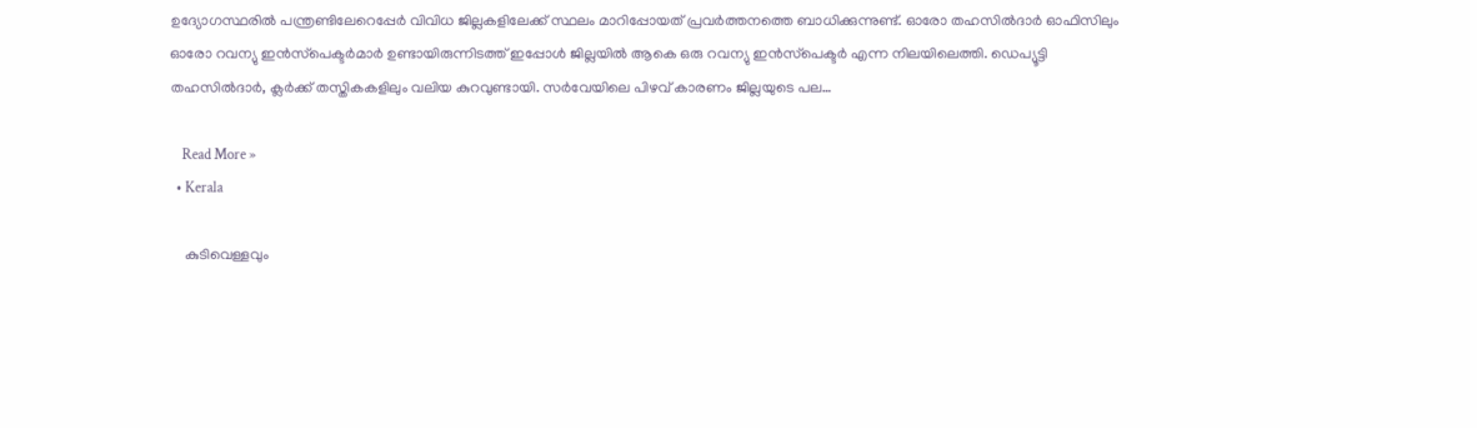ഉദ്യോഗസ്ഥരില്‍ പന്ത്രണ്ടിലേറെപ്പേര്‍ വിവിധ ജില്ലകളിലേക്ക് സ്ഥലം മാറിപ്പോയത് പ്രവര്‍ത്തനത്തെ ബാധിക്കുന്നുണ്ട്. ഓരോ തഹസില്‍ദാര്‍ ഓഫിസിലും ഓരോ റവന്യു ഇന്‍സ്‌പെക്ടര്‍മാര്‍ ഉണ്ടായിരുന്നിടത്ത് ഇപ്പോള്‍ ജില്ലയില്‍ ആകെ ഒരു റവന്യു ഇന്‍സ്‌പെക്ടര്‍ എന്ന നിലയിലെത്തി. ഡെപ്യൂട്ടി തഹസില്‍ദാര്‍, ക്ലര്‍ക്ക് തസ്തികകളിലും വലിയ കുറവുണ്ടായി. സര്‍വേയിലെ പിഴവ് കാരണം ജില്ലയുടെ പല…

    Read More »
  • Kerala

    കുടിവെള്ളവും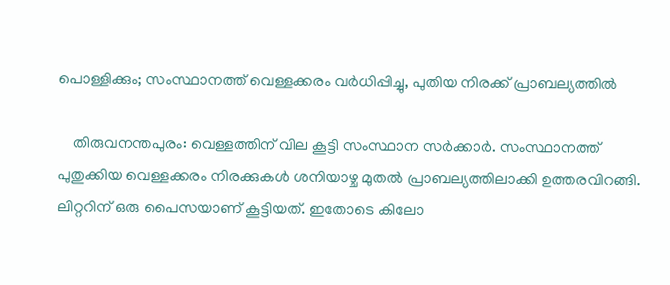പൊള്ളിക്കും; സംസ്ഥാനത്ത് വെള്ളക്കരം വർധിപ്പിച്ചു, പുതിയ നിരക്ക് പ്രാബല്യത്തിൽ

    തിരുവനന്തപുരം: വെള്ളത്തിന് വില കൂട്ടി സംസ്ഥാന സർക്കാർ. സംസ്ഥാനത്ത് പുതുക്കിയ വെള്ളക്കരം നിരക്കുകൾ ശനിയാഴ്ച മുതൽ പ്രാബല്യത്തിലാക്കി ഉത്തരവിറങ്ങി. ലിറ്ററിന് ഒരു പൈസയാണ് കൂട്ടിയത്. ഇതോടെ കിലോ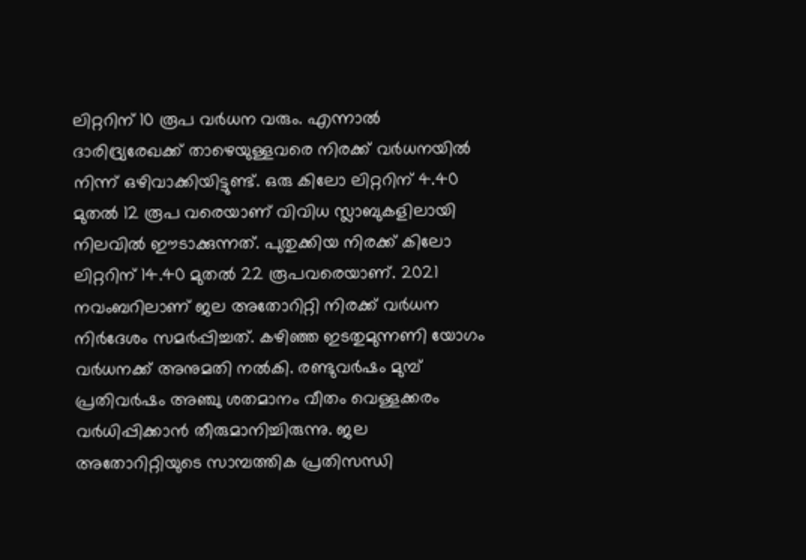ലിറ്ററിന് 10 രൂപ വർധന വരും. എന്നാൽ ദാരിദ്ര്യരേഖക്ക് താഴെയുള്ളവരെ നിരക്ക് വർധനയിൽ നിന്ന് ഒഴിവാക്കിയിട്ടുണ്ട്. ഒരു കിലോ ലിറ്ററിന് 4.40 മുതൽ 12 രൂപ വരെയാണ് വിവിധ സ്ലാബുകളിലായി നിലവിൽ ഈടാക്കുന്നത്. പുതുക്കിയ നിരക്ക് കിലോ ലിറ്ററിന് 14.40 മുതൽ 22 രൂപവരെയാണ്. 2021 നവംബറിലാണ് ജല അതോറിറ്റി നിരക്ക് വർധന നിർദേശം സമർപ്പിച്ചത്. കഴിഞ്ഞ ഇടതുമുന്നണി യോഗം വർധനക്ക് അനുമതി നൽകി. രണ്ടുവർഷം മുമ്പ് പ്രതിവർഷം അഞ്ചു ശതമാനം വീതം വെള്ളക്കരം വർധിപ്പിക്കാൻ തീരുമാനിച്ചിരുന്നു. ജല അതോറിറ്റിയുടെ സാമ്പത്തിക പ്രതിസന്ധി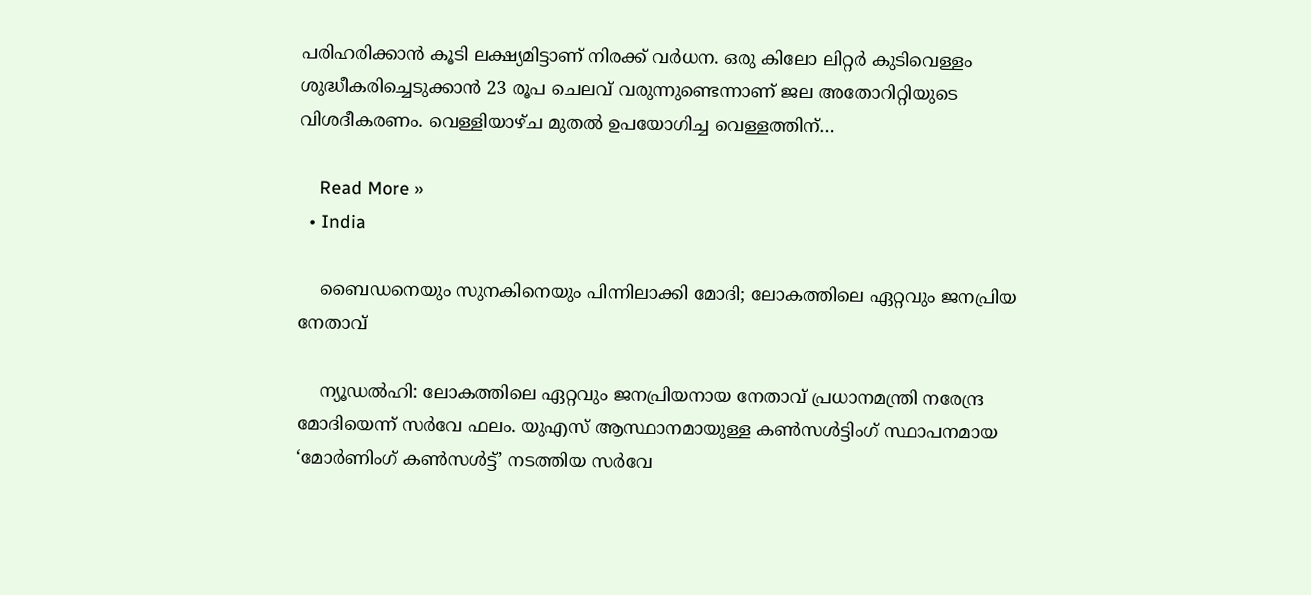പരിഹരിക്കാൻ കൂടി ലക്ഷ്യമിട്ടാണ് നിരക്ക് വർധന. ഒരു കിലോ ലിറ്റർ കുടിവെള്ളം ശുദ്ധീകരിച്ചെടുക്കാൻ 23 രൂപ ചെലവ് വരുന്നുണ്ടെന്നാണ് ജല അതോറിറ്റിയുടെ വിശദീകരണം. വെള്ളിയാഴ്ച മുതൽ ഉപയോഗിച്ച വെള്ളത്തിന്…

    Read More »
  • India

    ബൈഡനെയും സുനകിനെയും പിന്നിലാക്കി മോദി; ലോകത്തിലെ ഏറ്റവും ജനപ്രിയ നേതാവ്

    ന്യൂഡല്‍ഹി: ലോകത്തിലെ ഏറ്റവും ജനപ്രിയനായ നേതാവ് പ്രധാനമന്ത്രി നരേന്ദ്ര മോദിയെന്ന് സര്‍വേ ഫലം. യുഎസ് ആസ്ഥാനമായുള്ള കണ്‍സള്‍ട്ടിംഗ് സ്ഥാപനമായ ‘മോര്‍ണിംഗ് കണ്‍സള്‍ട്ട്’ നടത്തിയ സര്‍വേ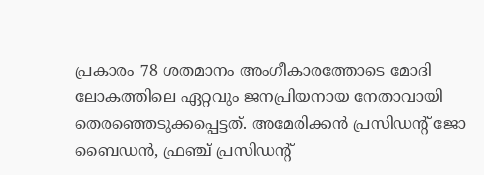പ്രകാരം 78 ശതമാനം അംഗീകാരത്തോടെ മോദി ലോകത്തിലെ ഏറ്റവും ജനപ്രിയനായ നേതാവായി തെരഞ്ഞെടുക്കപ്പെട്ടത്. അമേരിക്കന്‍ പ്രസിഡന്റ് ജോ ബൈഡന്‍, ഫ്രഞ്ച് പ്രസിഡന്റ്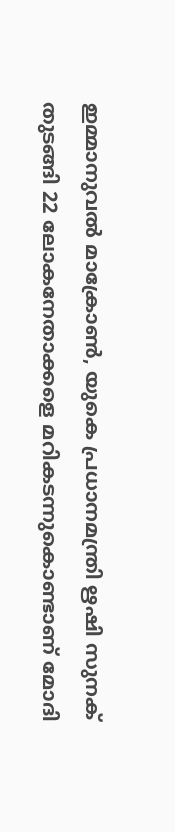ഇമ്മാനുവല്‍ മാക്രോണ്‍, യുകെ പ്രധാനമന്ത്രി ഋഷി സുനക് തുടങ്ങി 22 ലോകനേതാക്കളെ മറികടന്നുകൊണ്ടാണ് മോദി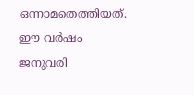ഒന്നാമതെത്തിയത്. ഈ വര്‍ഷം ജനുവരി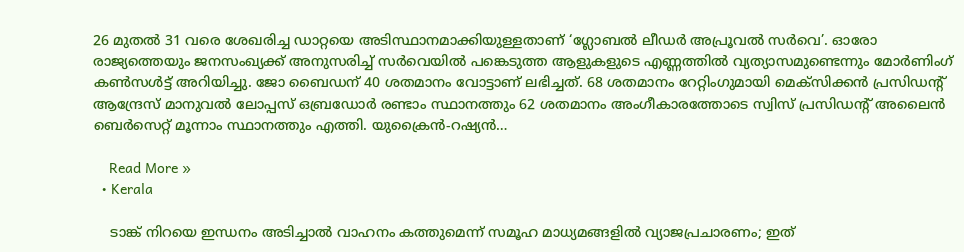26 മുതല്‍ 31 വരെ ശേഖരിച്ച ഡാറ്റയെ അടിസ്ഥാനമാക്കിയുള്ളതാണ് ‘ഗ്ലോബല്‍ ലീഡര്‍ അപ്രൂവല്‍ സര്‍വെ’. ഓരോ രാജ്യത്തെയും ജനസംഖ്യക്ക് അനുസരിച്ച് സര്‍വെയില്‍ പങ്കെടുത്ത ആളുകളുടെ എണ്ണത്തില്‍ വ്യത്യാസമുണ്ടെന്നും മോര്‍ണിംഗ് കണ്‍സള്‍ട്ട് അറിയിച്ചു. ജോ ബൈഡന് 40 ശതമാനം വോട്ടാണ് ലഭിച്ചത്. 68 ശതമാനം റേറ്റിംഗുമായി മെക്‌സിക്കന്‍ പ്രസിഡന്റ് ആന്ദ്രേസ് മാനുവല്‍ ലോപ്പസ് ഒബ്രഡോര്‍ രണ്ടാം സ്ഥാനത്തും 62 ശതമാനം അംഗീകാരത്തോടെ സ്വിസ് പ്രസിഡന്റ് അലൈന്‍ ബെര്‍സെറ്റ് മൂന്നാം സ്ഥാനത്തും എത്തി. യുക്രൈന്‍-റഷ്യന്‍…

    Read More »
  • Kerala

    ടാങ്ക് നിറയെ ഇന്ധനം അടിച്ചാൽ വാഹനം കത്തുമെന്ന് സമൂഹ മാധ്യമങ്ങളിൽ വ്യാജപ്രചാരണം; ഇത്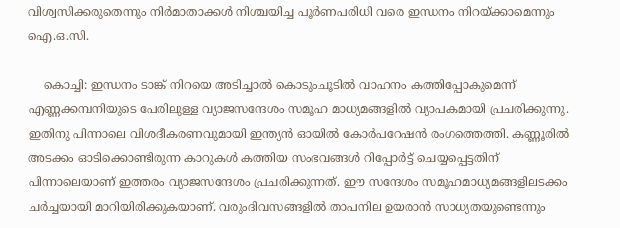വിശ്വസിക്കരുതെന്നും നിര്‍മാതാക്കള്‍ നിശ്ചയിച്ച പൂര്‍ണപരിധി വരെ ഇന്ധനം നിറയ്ക്കാമെന്നും ഐ.ഒ.സി.

    കൊച്ചി: ഇന്ധനം ടാങ്ക് നിറയെ അടിച്ചാല്‍ കൊടുംചൂടില്‍ വാഹനം കത്തിപ്പോകുമെന്ന് എണ്ണക്കമ്പനിയുടെ പേരിലുള്ള വ്യാജസന്ദേശം സമൂഹ മാധ്യമങ്ങളിൽ വ്യാപകമായി പ്രചരിക്കുന്നു. ഇതിനു പിന്നാലെ വിശദീകരണവുമായി ഇന്ത്യൻ ഓയിൽ കോർപറേഷൻ രംഗത്തെത്തി. കണ്ണൂരില്‍ അടക്കം ഓടിക്കൊണ്ടിരുന്ന കാറുകള്‍ കത്തിയ സംഭവങ്ങള്‍ റിപ്പോര്‍ട്ട് ചെയ്യപ്പെട്ടതിന് പിന്നാലെയാണ് ഇത്തരം വ്യാജസന്ദേശം പ്രചരിക്കുന്നത്. ഈ സന്ദേശം സമൂഹമാധ്യമങ്ങളിലടക്കം ചര്‍ച്ചയായി മാറിയിരിക്കുകയാണ്. വരുംദിവസങ്ങളില്‍ താപനില ഉയരാന്‍ സാധ്യതയുണ്ടെന്നും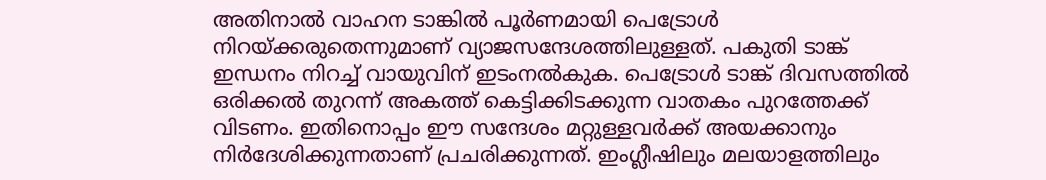അതിനാല്‍ വാഹന ടാങ്കില്‍ പൂര്‍ണമായി പെട്രോള്‍ നിറയ്ക്കരുതെന്നുമാണ് വ്യാജസന്ദേശത്തിലുള്ളത്. പകുതി ടാങ്ക് ഇന്ധനം നിറച്ച് വായുവിന് ഇടംനല്‍കുക. പെട്രോള്‍ ടാങ്ക് ദിവസത്തില്‍ ഒരിക്കല്‍ തുറന്ന് അകത്ത് കെട്ടിക്കിടക്കുന്ന വാതകം പുറത്തേക്ക് വിടണം. ഇതിനൊപ്പം ഈ സന്ദേശം മറ്റുള്ളവര്‍ക്ക് അയക്കാനും നിര്‍ദേശിക്കുന്നതാണ് പ്രചരിക്കുന്നത്. ഇംഗ്ലീഷിലും മലയാളത്തിലും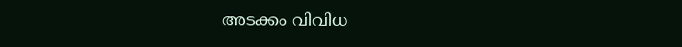അടക്കം വിവിധ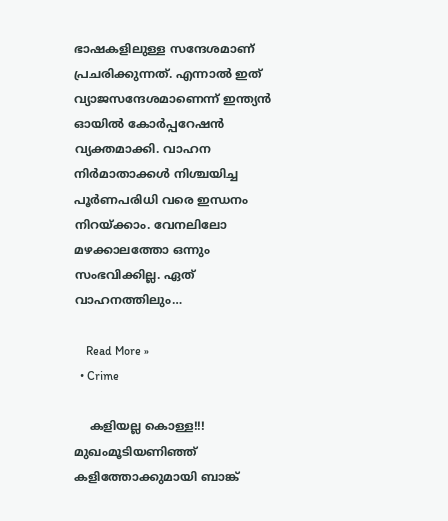ഭാഷകളിലുള്ള സന്ദേശമാണ് പ്രചരിക്കുന്നത്. എന്നാല്‍ ഇത് വ്യാജസന്ദേശമാണെന്ന് ഇന്ത്യന്‍ ഓയില്‍ കോര്‍പ്പറേഷന്‍ വ്യക്തമാക്കി. വാഹന നിര്‍മാതാക്കള്‍ നിശ്ചയിച്ച പൂര്‍ണപരിധി വരെ ഇന്ധനം നിറയ്ക്കാം. വേനലിലോ മഴക്കാലത്തോ ഒന്നും സംഭവിക്കില്ല. ഏത് വാഹനത്തിലും…

    Read More »
  • Crime

    കളിയല്ല കൊള്ള!!! മുഖംമൂടിയണിഞ്ഞ് കളിത്തോക്കുമായി ബാങ്ക്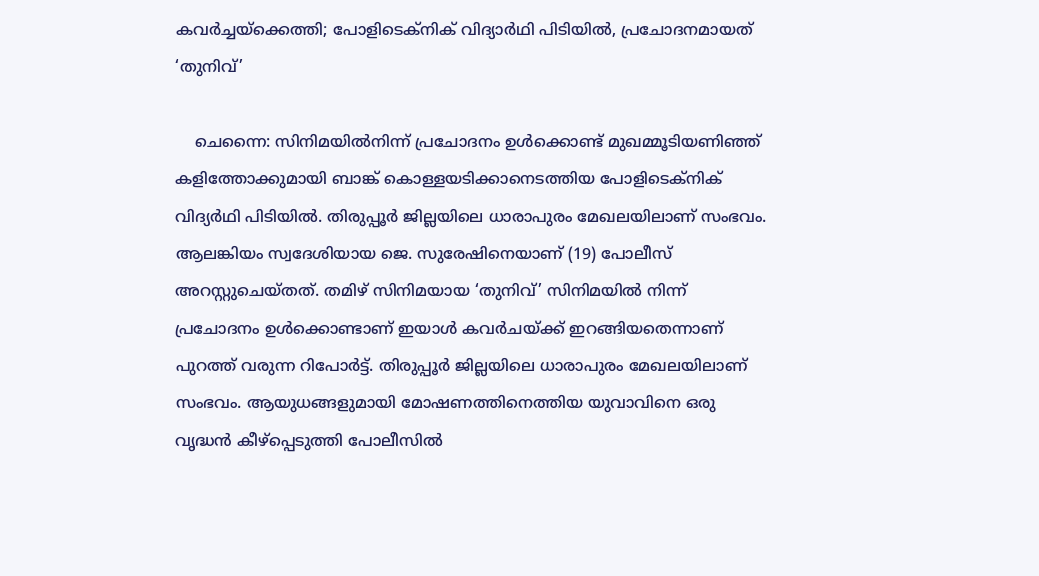കവര്‍ച്ചയ്‌ക്കെത്തി; പോളിടെക്‌നിക് വിദ്യാര്‍ഥി പിടിയില്‍, പ്രചോദനമായത് ‘തുനിവ്’

    ചെന്നൈ: സിനിമയില്‍നിന്ന് പ്രചോദനം ഉള്‍ക്കൊണ്ട് മുഖമ്മൂടിയണിഞ്ഞ് കളിത്തോക്കുമായി ബാങ്ക് കൊള്ളയടിക്കാനെടത്തിയ പോളിടെക്‌നിക് വിദ്യര്‍ഥി പിടിയില്‍. തിരുപ്പൂര്‍ ജില്ലയിലെ ധാരാപുരം മേഖലയിലാണ് സംഭവം. ആലങ്കിയം സ്വദേശിയായ ജെ. സുരേഷിനെയാണ് (19) പോലീസ് അറസ്റ്റുചെയ്തത്. തമിഴ് സിനിമയായ ‘തുനിവ്’ സിനിമയില്‍ നിന്ന് പ്രചോദനം ഉള്‍ക്കൊണ്ടാണ് ഇയാള്‍ കവര്‍ചയ്ക്ക് ഇറങ്ങിയതെന്നാണ് പുറത്ത് വരുന്ന റിപോര്‍ട്ട്. തിരുപ്പൂര്‍ ജില്ലയിലെ ധാരാപുരം മേഖലയിലാണ് സംഭവം. ആയുധങ്ങളുമായി മോഷണത്തിനെത്തിയ യുവാവിനെ ഒരു വൃദ്ധന്‍ കീഴ്‌പ്പെടുത്തി പോലീസില്‍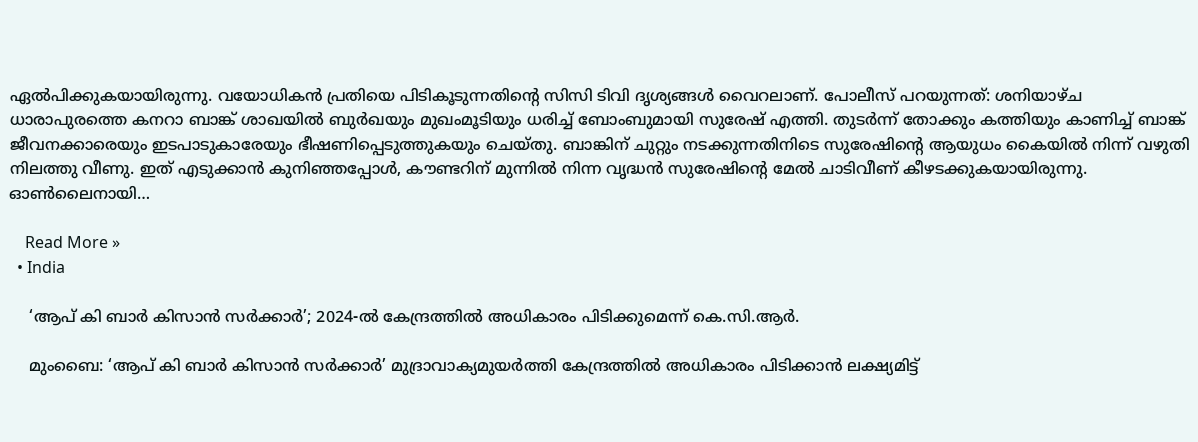ഏല്‍പിക്കുകയായിരുന്നു. വയോധികന്‍ പ്രതിയെ പിടികൂടുന്നതിന്റെ സിസി ടിവി ദൃശ്യങ്ങള്‍ വൈറലാണ്. പോലീസ് പറയുന്നത്: ശനിയാഴ്ച ധാരാപുരത്തെ കനറാ ബാങ്ക് ശാഖയില്‍ ബുര്‍ഖയും മുഖംമൂടിയും ധരിച്ച് ബോംബുമായി സുരേഷ് എത്തി. തുടര്‍ന്ന് തോക്കും കത്തിയും കാണിച്ച് ബാങ്ക് ജീവനക്കാരെയും ഇടപാടുകാരേയും ഭീഷണിപ്പെടുത്തുകയും ചെയ്തു. ബാങ്കിന് ചുറ്റും നടക്കുന്നതിനിടെ സുരേഷിന്റെ ആയുധം കൈയില്‍ നിന്ന് വഴുതി നിലത്തു വീണു. ഇത് എടുക്കാന്‍ കുനിഞ്ഞപ്പോള്‍, കൗണ്ടറിന് മുന്നില്‍ നിന്ന വൃദ്ധന്‍ സുരേഷിന്റെ മേല്‍ ചാടിവീണ് കീഴടക്കുകയായിരുന്നു. ഓണ്‍ലൈനായി…

    Read More »
  • India

    ‘ആപ് കി ബാര്‍ കിസാന്‍ സര്‍ക്കാര്‍’; 2024-ൽ കേന്ദ്രത്തിൽ അധികാരം പിടിക്കുമെന്ന് കെ.സി.ആർ.

    മുംബൈ: ‘ആപ് കി ബാര്‍ കിസാന്‍ സര്‍ക്കാര്‍’ മുദ്രാവാക്യമുയർത്തി കേന്ദ്രത്തിൽ അധികാരം പിടിക്കാൻ ലക്ഷ്യമിട്ട്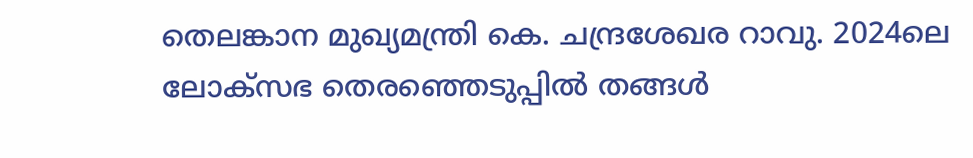തെലങ്കാന മുഖ്യമന്ത്രി കെ. ചന്ദ്രശേഖര റാവു. 2024ലെ ലോക്‌സഭ തെരഞ്ഞെടുപ്പില്‍ തങ്ങള്‍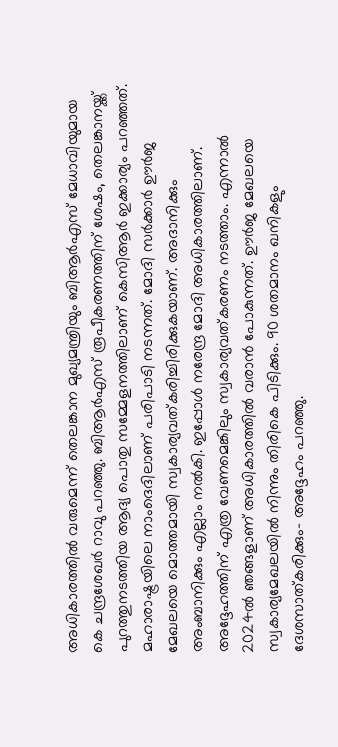അധികാരത്തില്‍ വരുമെന്ന് തെലങ്കാന മുഖ്യമന്ത്രിയും ബിആര്‍എസ് മേധാവിയുമായ കെ ചന്ദ്രശേഖര്‍ റാവു പറഞ്ഞു. ബിആര്‍എസ് രൂപീകരണത്തിന് ശേഷം, തെലങ്കാനയ്ക്ക് പുറത്തുനടത്തിയ ആദ്യ പൊതു സമ്മേളനത്തിലാണ് കെസിആര്‍ ഇക്കാര്യം പറഞ്ഞത്. മഹാരാഷ്ട്രയിലെ നാംദെദിലാണ് പരിപാടി നടന്നത്. മോദി സര്‍ക്കാര്‍ ഊര്‍ജ മേഖലയെ മൊത്തമായി സ്വകാര്യവത്കരിച്ചിരിക്കുകയാണ്. അദാനിക്കും അംബാനിക്കും എല്ലാം നല്‍കി. ഇപ്പോള്‍ നരേന്ദ്ര മോദി അധികാരത്തിലാണ്. അദ്ദേഹത്തിന് എത്ര വേണമെങ്കിലും സ്വകാര്യവത്കരണം നടത്താം. എന്നാല്‍ 2024ല്‍ ഞങ്ങളാണ് അധികാരത്തില്‍ വരാന്‍ പോകുന്നത്. ഊര്‍ജ മേഖലയെ സ്വകാര്യമേഖലയില്‍ നിന്നും തിരികെ പിടിക്കും. 90 ശതമാനം ഖനികളും ദേശസാത്കരിക്കും- അദ്ദേഹം പറഞ്ഞു.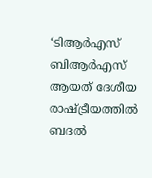‘ടിആര്‍എസ് ബിആര്‍എസ് ആയത് ദേശീയ രാഷ്ട്രീയത്തില്‍ ബദല്‍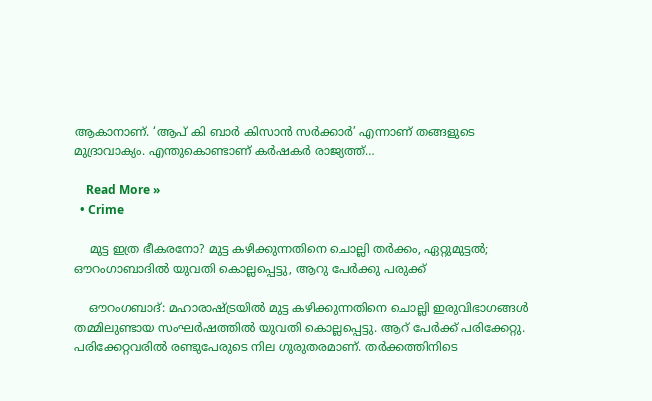ആകാനാണ്. ‘ആപ് കി ബാര്‍ കിസാന്‍ സര്‍ക്കാര്‍’ എന്നാണ് തങ്ങളുടെ മുദ്രാവാക്യം. എന്തുകൊണ്ടാണ് കര്‍ഷകര്‍ രാജ്യത്ത്…

    Read More »
  • Crime

    മുട്ട ഇത്ര ഭീകരനോ? മുട്ട കഴിക്കുന്നതിനെ ചൊല്ലി തർക്കം, ഏറ്റുമുട്ടൽ; ഔറംഗാബാദിൽ യുവതി കൊല്ലപ്പെട്ടു, ആറു പേർക്കു പരുക്ക്

    ഔറംഗബാദ്: മഹാരാഷ്ട്രയിൽ മുട്ട കഴിക്കുന്നതിനെ ചൊല്ലി ഇരുവിഭാഗങ്ങള്‍ തമ്മിലുണ്ടായ സംഘർഷത്തിൽ യുവതി കൊല്ലപ്പെട്ടു. ആറ് പേര്‍ക്ക് പരിക്കേറ്റു. പരിക്കേറ്റവരില്‍ രണ്ടുപേരുടെ നില ഗുരുതരമാണ്. തര്‍ക്കത്തിനിടെ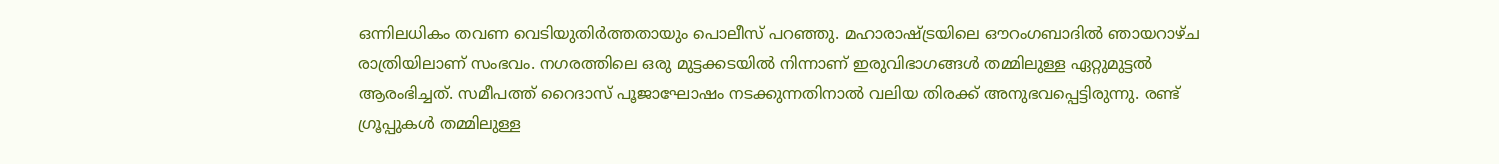ഒന്നിലധികം തവണ വെടിയുതിര്‍ത്തതായും പൊലീസ് പറഞ്ഞു. മഹാരാഷ്ട്രയിലെ ഔറംഗബാദില്‍ ഞായറാഴ്ച രാത്രിയിലാണ് സംഭവം. നഗരത്തിലെ ഒരു മുട്ടക്കടയില്‍ നിന്നാണ് ഇരുവിഭാഗങ്ങള്‍ തമ്മിലുള്ള ഏറ്റുമുട്ടല്‍ ആരംഭിച്ചത്. സമീപത്ത് റൈദാസ് പൂജാഘോഷം നടക്കുന്നതിനാല്‍ വലിയ തിരക്ക് അനുഭവപ്പെട്ടിരുന്നു. രണ്ട് ഗ്രൂപ്പുകള്‍ തമ്മിലുള്ള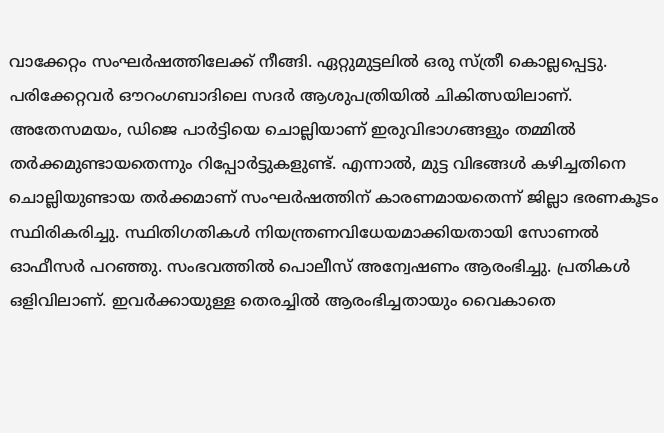വാക്കേറ്റം സംഘര്‍ഷത്തിലേക്ക് നീങ്ങി. ഏറ്റുമുട്ടലില്‍ ഒരു സ്ത്രീ കൊല്ലപ്പെട്ടു. പരിക്കേറ്റവര്‍ ഔറംഗബാദിലെ സദര്‍ ആശുപത്രിയില്‍ ചികിത്സയിലാണ്. അതേസമയം, ഡിജെ പാർട്ടിയെ ചൊല്ലിയാണ് ഇരുവിഭാഗങ്ങളും തമ്മില്‍ തര്‍ക്കമുണ്ടായതെന്നും റിപ്പോര്‍ട്ടുകളുണ്ട്. എന്നാല്‍, മുട്ട വിഭങ്ങള്‍ കഴിച്ചതിനെ ചൊല്ലിയുണ്ടായ തര്‍ക്കമാണ് സംഘര്‍ഷത്തിന് കാരണമായതെന്ന് ജില്ലാ ഭരണകൂടം സ്ഥിരികരിച്ചു. സ്ഥിതിഗതികള്‍ നിയന്ത്രണവിധേയമാക്കിയതായി സോണല്‍ ഓഫീസര്‍ പറഞ്ഞു. സംഭവത്തില്‍ പൊലീസ് അന്വേഷണം ആരംഭിച്ചു. പ്രതികൾ ഒളിവിലാണ്. ഇവർക്കായുള്ള തെരച്ചിൽ ആരംഭിച്ചതായും വൈകാതെ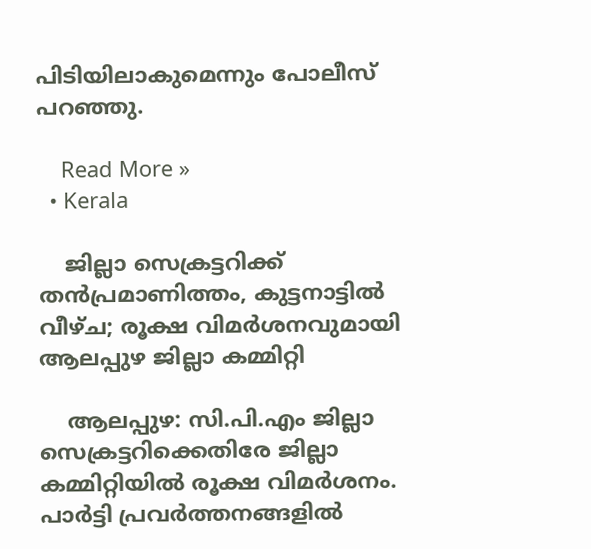പിടിയിലാകുമെന്നും പോലീസ് പറഞ്ഞു.

    Read More »
  • Kerala

    ജില്ലാ സെക്രട്ടറിക്ക് തന്‍പ്രമാണിത്തം, കുട്ടനാട്ടില്‍ വീഴ്ച; രൂക്ഷ വിമര്‍ശനവുമായി ആലപ്പുഴ ജില്ലാ കമ്മിറ്റി

    ആലപ്പുഴ: സി.പി.എം ജില്ലാ സെക്രട്ടറിക്കെതിരേ ജില്ലാ കമ്മിറ്റിയില്‍ രൂക്ഷ വിമര്‍ശനം. പാര്‍ട്ടി പ്രവര്‍ത്തനങ്ങളില്‍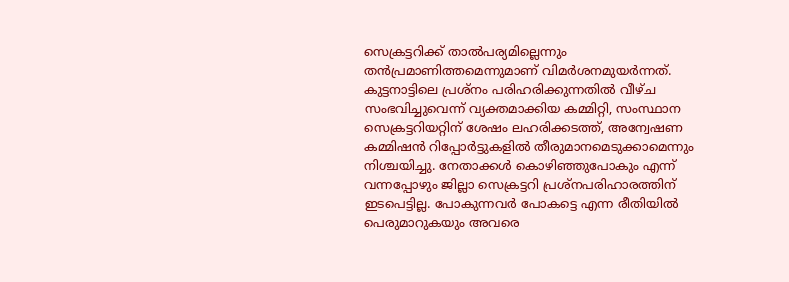സെക്രട്ടറിക്ക് താല്‍പര്യമില്ലെന്നും തന്‍പ്രമാണിത്തമെന്നുമാണ് വിമര്‍ശനമുയര്‍ന്നത്. കുട്ടനാട്ടിലെ പ്രശ്‌നം പരിഹരിക്കുന്നതില്‍ വീഴ്ച സംഭവിച്ചുവെന്ന് വ്യക്തമാക്കിയ കമ്മിറ്റി, സംസ്ഥാന സെക്രട്ടറിയറ്റിന് ശേഷം ലഹരിക്കടത്ത്, അന്വേഷണ കമ്മിഷന്‍ റിപ്പോര്‍ട്ടുകളില്‍ തീരുമാനമെടുക്കാമെന്നും നിശ്ചയിച്ചു. നേതാക്കള്‍ കൊഴിഞ്ഞുപോകും എന്ന് വന്നപ്പോഴും ജില്ലാ സെക്രട്ടറി പ്രശ്‌നപരിഹാരത്തിന് ഇടപെട്ടില്ല. പോകുന്നവര്‍ പോകട്ടെ എന്ന രീതിയില്‍ പെരുമാറുകയും അവരെ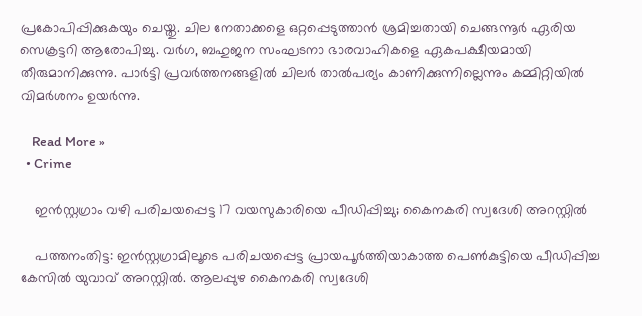പ്രകോപിപ്പിക്കുകയും ചെയ്തു. ചില നേതാക്കളെ ഒറ്റപ്പെടുത്താന്‍ ശ്രമിച്ചതായി ചെങ്ങന്നൂര്‍ ഏരിയ സെക്രട്ടറി ആരോപിച്ചു. വര്‍ഗ, ബഹുജന സംഘടനാ ഭാരവാഹികളെ ഏകപക്ഷീയമായി തീരുമാനിക്കുന്നു. പാര്‍ട്ടി പ്രവര്‍ത്തനങ്ങളില്‍ ചിലര്‍ താല്‍പര്യം കാണിക്കുന്നില്ലെന്നും കമ്മിറ്റിയില്‍ വിമര്‍ശനം ഉയര്‍ന്നു.

    Read More »
  • Crime

    ഇന്‍സ്റ്റഗ്രാം വഴി പരിചയപ്പെട്ട 17 വയസുകാരിയെ പീഡിപ്പിച്ചു; കൈനകരി സ്വദേശി അറസ്റ്റില്‍

    പത്തനംതിട്ട: ഇന്‍സ്റ്റഗ്രാമിലൂടെ പരിചയപ്പെട്ട പ്രായപൂര്‍ത്തിയാകാത്ത പെണ്‍കുട്ടിയെ പീഡിപ്പിച്ച കേസില്‍ യുവാവ് അറസ്റ്റില്‍. ആലപ്പുഴ കൈനകരി സ്വദേശി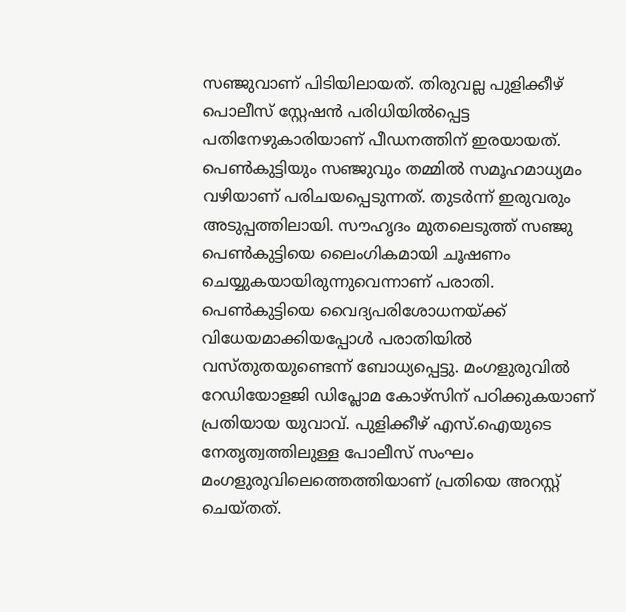സഞ്ജുവാണ് പിടിയിലായത്. തിരുവല്ല പുളിക്കീഴ് പൊലീസ് സ്റ്റേഷന്‍ പരിധിയില്‍പ്പെട്ട പതിനേഴുകാരിയാണ് പീഡനത്തിന് ഇരയായത്. പെണ്‍കുട്ടിയും സഞ്ജുവും തമ്മില്‍ സമൂഹമാധ്യമം വഴിയാണ് പരിചയപ്പെടുന്നത്. തുടര്‍ന്ന് ഇരുവരും അടുപ്പത്തിലായി. സൗഹൃദം മുതലെടുത്ത് സഞ്ജു പെണ്‍കുട്ടിയെ ലൈംഗികമായി ചൂഷണം ചെയ്യുകയായിരുന്നുവെന്നാണ് പരാതി. പെണ്‍കുട്ടിയെ വൈദ്യപരിശോധനയ്ക്ക് വിധേയമാക്കിയപ്പോള്‍ പരാതിയില്‍ വസ്തുതയുണ്ടെന്ന് ബോധ്യപ്പെട്ടു. മംഗളുരുവില്‍ റേഡിയോളജി ഡിപ്ലോമ കോഴ്സിന് പഠിക്കുകയാണ് പ്രതിയായ യുവാവ്. പുളിക്കീഴ് എസ്.ഐയുടെ നേതൃത്വത്തിലുള്ള പോലീസ് സംഘം മംഗളുരുവിലെത്തെത്തിയാണ് പ്രതിയെ അറസ്റ്റ് ചെയ്തത്.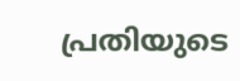പ്രതിയുടെ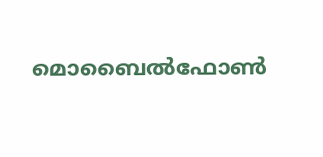മൊബൈല്‍ഫോണ്‍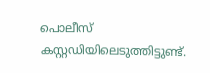പൊലീസ് കസ്റ്റഡിയിലെടുത്തിട്ടുണ്ട്.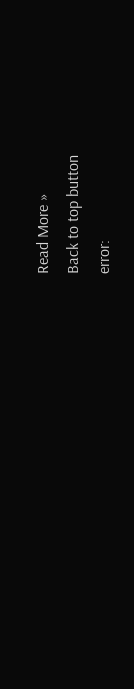Read More »
Back to top button
error: